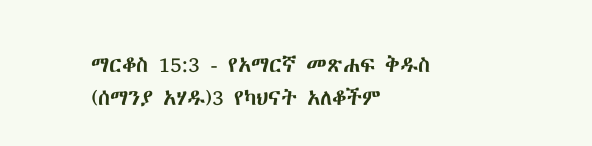ማርቆስ 15:3 - የአማርኛ መጽሐፍ ቅዱስ (ሰማንያ አሃዱ)3 የካህናት አለቆችም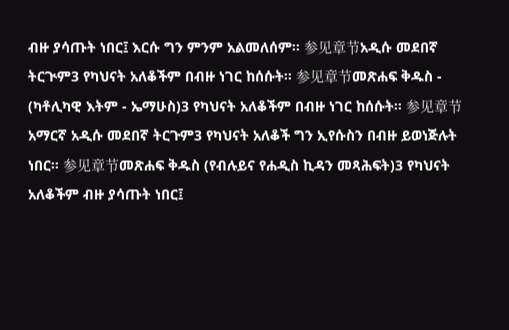ብዙ ያሳጡት ነበር፤ እርሱ ግን ምንም አልመለሰም። 参见章节አዲሱ መደበኛ ትርጒም3 የካህናት አለቆችም በብዙ ነገር ከሰሱት። 参见章节መጽሐፍ ቅዱስ - (ካቶሊካዊ እትም - ኤማሁስ)3 የካህናት አለቆችም በብዙ ነገር ከሰሱት። 参见章节አማርኛ አዲሱ መደበኛ ትርጉም3 የካህናት አለቆች ግን ኢየሱስን በብዙ ይወነጅሉት ነበር። 参见章节መጽሐፍ ቅዱስ (የብሉይና የሐዲስ ኪዳን መጻሕፍት)3 የካህናት አለቆችም ብዙ ያሳጡት ነበር፤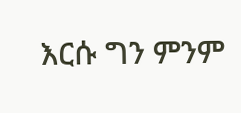እርሱ ግን ምንም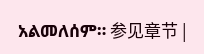አልመለሰም። 参见章节 |